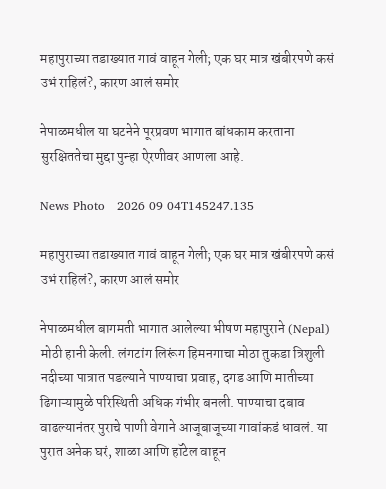महापुराच्या तडाख्यात गावं वाहून गेली; एक घर मात्र खंबीरपणे कसं उभं राहिलं?, कारण आलं समोर

नेपाळमधील या घटनेने पूरप्रवण भागात बांधकाम करताना सुरक्षिततेचा मुद्दा पुन्हा ऐरणीवर आणला आहे.

News Photo   2026 09 04T145247.135

महापुराच्या तडाख्यात गावं वाहून गेली; एक घर मात्र खंबीरपणे कसं उभं राहिलं?, कारण आलं समोर

नेपाळमधील बागमती भागात आलेल्या भीषण महापुराने (Nepal) मोठी हानी केली. लंगटांग लिरूंग हिमनगाचा मोठा तुकडा त्रिशुली नदीच्या पात्रात पडल्याने पाण्याचा प्रवाह, दगड आणि मातीच्या ढिगाऱ्यामुळे परिस्थिती अधिक गंभीर बनली. पाण्याचा दबाव वाढल्यानंतर पुराचे पाणी वेगाने आजूबाजूच्या गावांकडं धावलं. या पुरात अनेक घरं, शाळा आणि हॉटेल वाहून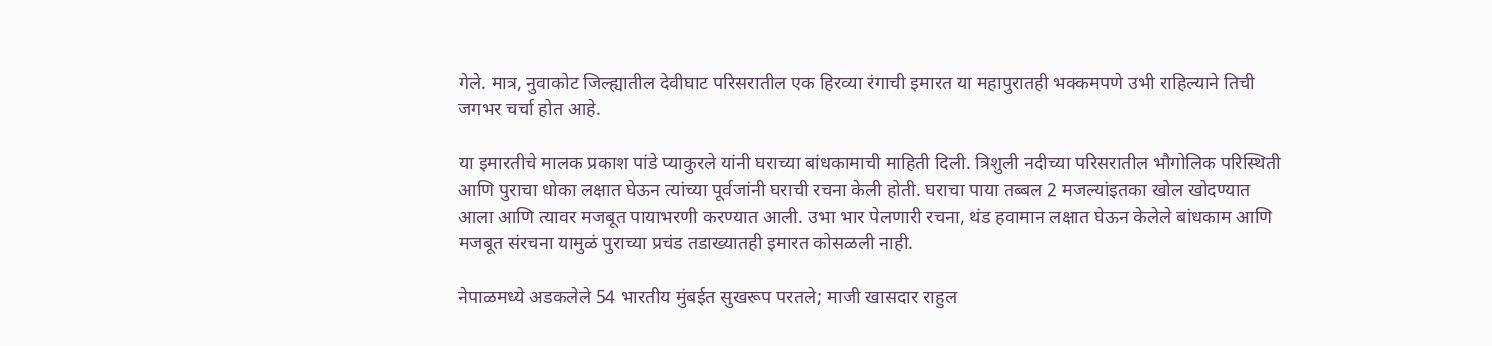गेले. मात्र, नुवाकोट जिल्ह्यातील देवीघाट परिसरातील एक हिरव्या रंगाची इमारत या महापुरातही भक्कमपणे उभी राहिल्याने तिची जगभर चर्चा होत आहे.

या इमारतीचे मालक प्रकाश पांडे प्याकुरले यांनी घराच्या बांधकामाची माहिती दिली. त्रिशुली नदीच्या परिसरातील भौगोलिक परिस्थिती आणि पुराचा धोका लक्षात घेऊन त्यांच्या पूर्वजांनी घराची रचना केली होती. घराचा पाया तब्बल 2 मजल्यांइतका खोल खोदण्यात आला आणि त्यावर मजबूत पायाभरणी करण्यात आली. उभा भार पेलणारी रचना, थंड हवामान लक्षात घेऊन केलेले बांधकाम आणि मजबूत संरचना यामुळं पुराच्या प्रचंड तडाख्यातही इमारत कोसळली नाही.

नेपाळमध्ये अडकलेले 54 भारतीय मुंबईत सुखरूप परतले; माजी खासदार राहुल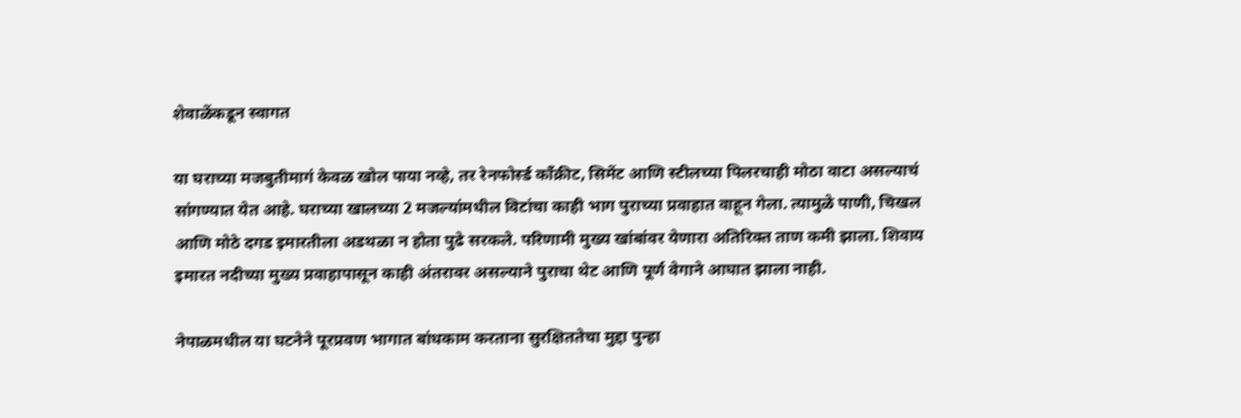शेवाळेंकडून स्वागत

या घराच्या मजबुतीमागं केवळ खोल पाया नव्हे, तर रेनफोर्स्ड काँक्रीट, सिमेंट आणि स्टीलच्या पिलरचाही मोठा वाटा असल्याचं सांगण्यात येत आहे. घराच्या खालच्या 2 मजल्यांमधील विटांचा काही भाग पुराच्या प्रवाहात वाहून गेला. त्यामुळे पाणी, चिखल आणि मोठे दगड इमारतीला अडथळा न होता पुढे सरकले. परिणामी मुख्य खांबांवर येणारा अतिरिक्त ताण कमी झाला. शिवाय इमारत नदीच्या मुख्य प्रवाहापासून काही अंतरावर असल्याने पुराचा थेट आणि पूर्ण वेगाने आघात झाला नाही.

नेपाळमधील या घटनेने पूरप्रवण भागात बांधकाम करताना सुरक्षिततेचा मुद्दा पुन्हा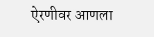ऐरणीवर आणला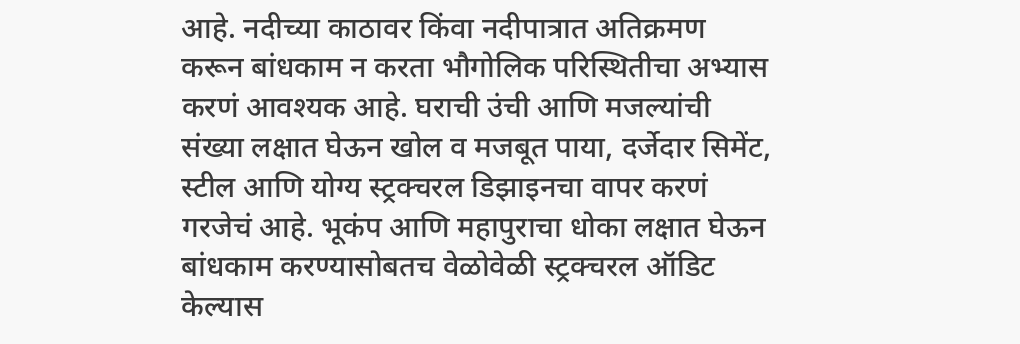आहे. नदीच्या काठावर किंवा नदीपात्रात अतिक्रमण करून बांधकाम न करता भौगोलिक परिस्थितीचा अभ्यास करणं आवश्यक आहे. घराची उंची आणि मजल्यांची संख्या लक्षात घेऊन खोल व मजबूत पाया, दर्जेदार सिमेंट, स्टील आणि योग्य स्ट्रक्चरल डिझाइनचा वापर करणं गरजेचं आहे. भूकंप आणि महापुराचा धोका लक्षात घेऊन बांधकाम करण्यासोबतच वेळोवेळी स्ट्रक्चरल ऑडिट केल्यास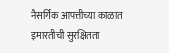नैसर्गिक आपत्तीच्या काळात इमारतीची सुरक्षितता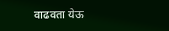वाढवता येऊ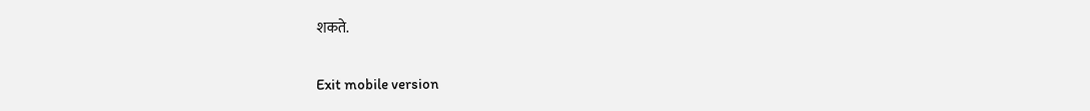शकते.

Exit mobile version